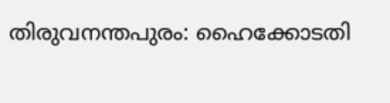തിരുവനന്തപുരം: ഹൈക്കോടതി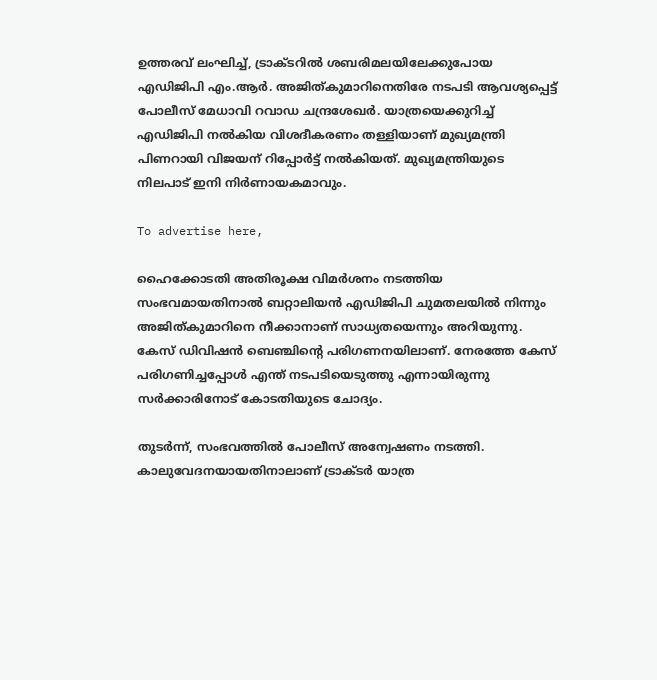ഉത്തരവ് ലംഘിച്ച്, ട്രാക്ടറില്‍ ശബരിമലയിലേക്കുപോയ എഡിജിപി എം.ആര്‍. അജിത്കുമാറിനെതിരേ നടപടി ആവശ്യപ്പെട്ട് പോലീസ് മേധാവി റവാഡ ചന്ദ്രശേഖര്‍. യാത്രയെക്കുറിച്ച് എഡിജിപി നല്‍കിയ വിശദീകരണം തള്ളിയാണ് മുഖ്യമന്ത്രി പിണറായി വിജയന് റിപ്പോര്‍ട്ട് നല്‍കിയത്. മുഖ്യമന്ത്രിയുടെ നിലപാട് ഇനി നിര്‍ണായകമാവും.

To advertise here,

ഹൈക്കോടതി അതിരൂക്ഷ വിമര്‍ശനം നടത്തിയ സംഭവമായതിനാല്‍ ബറ്റാലിയന്‍ എഡിജിപി ചുമതലയില്‍ നിന്നും അജിത്കുമാറിനെ നീക്കാനാണ് സാധ്യതയെന്നും അറിയുന്നു. കേസ് ഡിവിഷന്‍ ബെഞ്ചിന്റെ പരിഗണനയിലാണ്. നേരത്തേ കേസ് പരിഗണിച്ചപ്പോള്‍ എന്ത് നടപടിയെടുത്തു എന്നായിരുന്നു സര്‍ക്കാരിനോട് കോടതിയുടെ ചോദ്യം.

തുടര്‍ന്ന്, സംഭവത്തില്‍ പോലീസ് അന്വേഷണം നടത്തി. കാലുവേദനയായതിനാലാണ് ട്രാക്ടര്‍ യാത്ര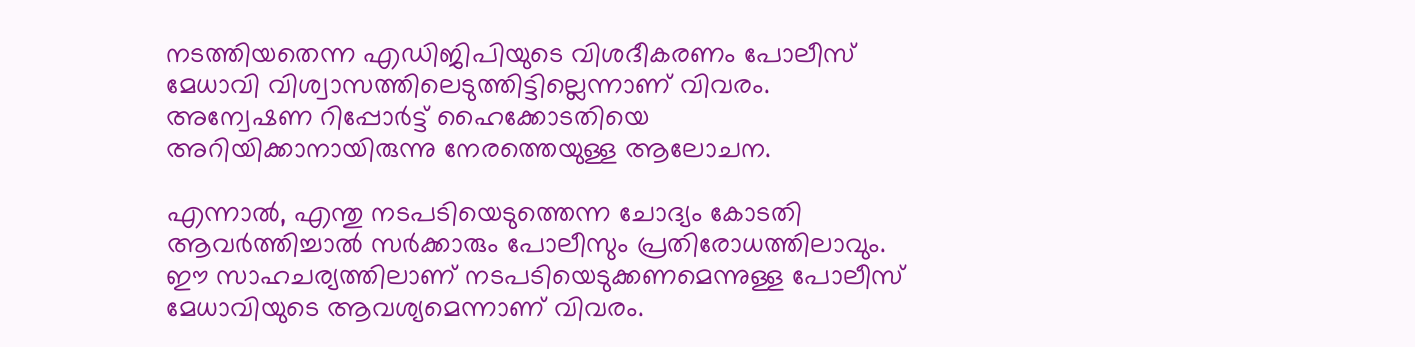നടത്തിയതെന്ന എഡിജിപിയുടെ വിശദീകരണം പോലീസ് മേധാവി വിശ്വാസത്തിലെടുത്തിട്ടില്ലെന്നാണ് വിവരം. അന്വേഷണ റിപ്പോര്‍ട്ട് ഹൈക്കോടതിയെ അറിയിക്കാനായിരുന്നു നേരത്തെയുള്ള ആലോചന.

എന്നാല്‍, എന്തു നടപടിയെടുത്തെന്ന ചോദ്യം കോടതി ആവര്‍ത്തിച്ചാല്‍ സര്‍ക്കാരും പോലീസും പ്രതിരോധത്തിലാവും. ഈ സാഹചര്യത്തിലാണ് നടപടിയെടുക്കണമെന്നുള്ള പോലീസ് മേധാവിയുടെ ആവശ്യമെന്നാണ് വിവരം.